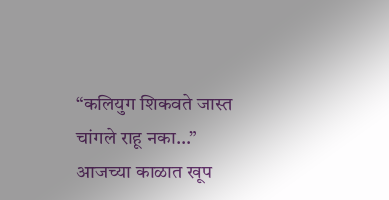“कलियुग शिकवते जास्त चांगले राहू नका…”
आजच्या काळात खूप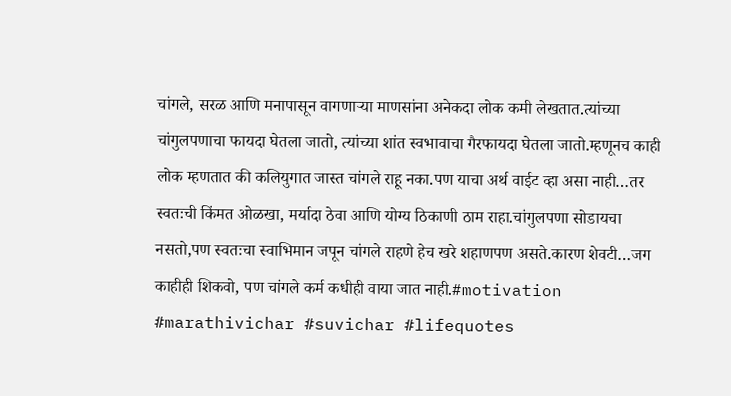चांगले, सरळ आणि मनापासून वागणाऱ्या माणसांना अनेकदा लोक कमी लेखतात.त्यांच्या चांगुलपणाचा फायदा घेतला जातो, त्यांच्या शांत स्वभावाचा गैरफायदा घेतला जातो.म्हणूनच काही लोक म्हणतात की कलियुगात जास्त चांगले राहू नका.पण याचा अर्थ वाईट व्हा असा नाही…तर स्वतःची किंमत ओळखा, मर्यादा ठेवा आणि योग्य ठिकाणी ठाम राहा.चांगुलपणा सोडायचा नसतो,पण स्वतःचा स्वाभिमान जपून चांगले राहणे हेच खरे शहाणपण असते.कारण शेवटी…जग काहीही शिकवो, पण चांगले कर्म कधीही वाया जात नाही.#motivation #marathivichar #suvichar #lifequotes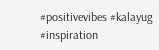#positivevibes #kalayug #inspiration